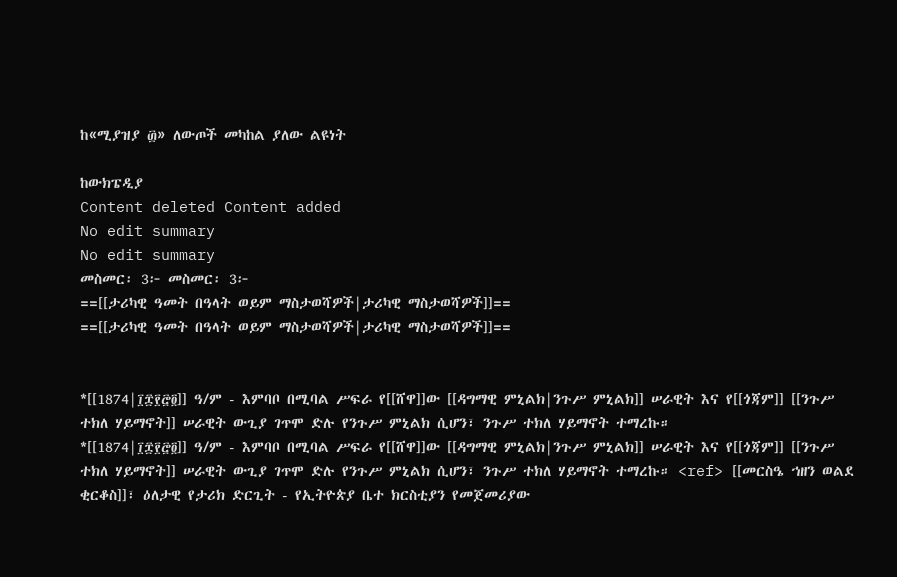ከ«ሚያዝያ ፴» ለውጦች መካከል ያለው ልዩነት

ከውክፔዲያ
Content deleted Content added
No edit summary
No edit summary
መስመር፡ 3፦ መስመር፡ 3፦
==[[ታሪካዊ ዓመት በዓላት ወይም ማስታወሻዎች|ታሪካዊ ማስታወሻዎች]]==
==[[ታሪካዊ ዓመት በዓላት ወይም ማስታወሻዎች|ታሪካዊ ማስታወሻዎች]]==


*[[1874|፲፰፻፸፬]] ዓ/ም - እምባቦ በሚባል ሥፍራ የ[[ሸዋ]]ው [[ዳግማዊ ምኒልክ|ንጉሥ ምኒልክ]] ሠራዊት እና የ[[ጎጃም]] [[ንጉሥ ተክለ ሃይማኖት]] ሠራዊት ውጊያ ገጥሞ ድሉ የንጉሥ ምኒልክ ሲሆን፣ ንጉሥ ተክለ ሃይማኖት ተማረኩ።
*[[1874|፲፰፻፸፬]] ዓ/ም - እምባቦ በሚባል ሥፍራ የ[[ሸዋ]]ው [[ዳግማዊ ምኒልክ|ንጉሥ ምኒልክ]] ሠራዊት እና የ[[ጎጃም]] [[ንጉሥ ተክለ ሃይማኖት]] ሠራዊት ውጊያ ገጥሞ ድሉ የንጉሥ ምኒልክ ሲሆን፣ ንጉሥ ተክለ ሃይማኖት ተማረኩ። <ref> [[መርስዔ ኀዘን ወልደ ቂርቆስ]]፣ ዕለታዊ የታሪክ ድርጊት - የኢትዮጵያ ቤተ ክርስቲያን የመጀመሪያው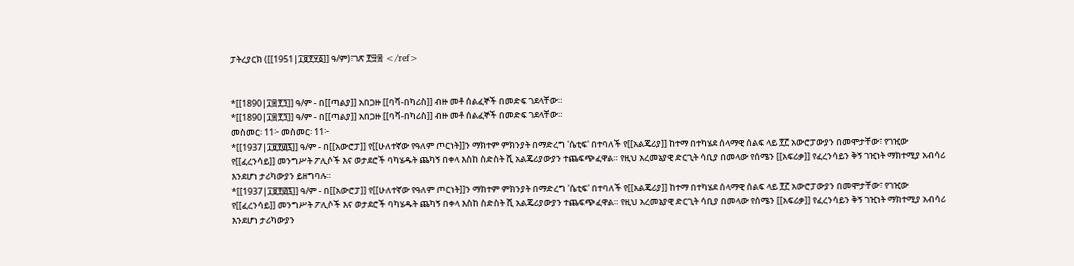ፓትረያርክ ([[1951|፲፱፻፶፩]] ዓ/ም)፣ገጽ ፻፵፰ </ref>


*[[1890|፲፰፻፺]] ዓ/ም - በ[[ጣልያ]] አበጋዙ [[ባቫ-በካሪስ]] ብዙ መቶ ሰልፈኞች በመድፍ ገደላቸው።
*[[1890|፲፰፻፺]] ዓ/ም - በ[[ጣልያ]] አበጋዙ [[ባቫ-በካሪስ]] ብዙ መቶ ሰልፈኞች በመድፍ ገደላቸው።
መስመር፡ 11፦ መስመር፡ 11፦
*[[1937|፲፱፻፴፯]] ዓ/ም - በ[[አውሮፓ]] የ[[ሁለተኛው የዓለም ጦርነት]]ን ማክተም ምክንያት በማድረግ 'ሴቲፍ' በተባለች የ[[አልጄሪያ]] ከተማ በተካሄደ ሰላማዊ ሰልፍ ላይ ፻፫ አውሮፓውያን በመሞታቸው፣ የገዢው የ[[ፈረንሳይ]] መንግሥት ፖሊሶች እና ወታደሮች ባካሄዱት ጨካኝ በቀላ እስከ ስድስት ሺ አልጄሪያውያን ተጨፍጭፈዋል። የዚህ አረመኔያዊ ድርጊት ሳቢያ በመላው የሰሜን [[አፍሪቃ]] የፈረንሳይን ቅኝ ገዢነት ማክተሚያ አብሳሪ እንደሆነ ታሪካውያን ይዘግባሉ።
*[[1937|፲፱፻፴፯]] ዓ/ም - በ[[አውሮፓ]] የ[[ሁለተኛው የዓለም ጦርነት]]ን ማክተም ምክንያት በማድረግ 'ሴቲፍ' በተባለች የ[[አልጄሪያ]] ከተማ በተካሄደ ሰላማዊ ሰልፍ ላይ ፻፫ አውሮፓውያን በመሞታቸው፣ የገዢው የ[[ፈረንሳይ]] መንግሥት ፖሊሶች እና ወታደሮች ባካሄዱት ጨካኝ በቀላ እስከ ስድስት ሺ አልጄሪያውያን ተጨፍጭፈዋል። የዚህ አረመኔያዊ ድርጊት ሳቢያ በመላው የሰሜን [[አፍሪቃ]] የፈረንሳይን ቅኝ ገዢነት ማክተሚያ አብሳሪ እንደሆነ ታሪካውያን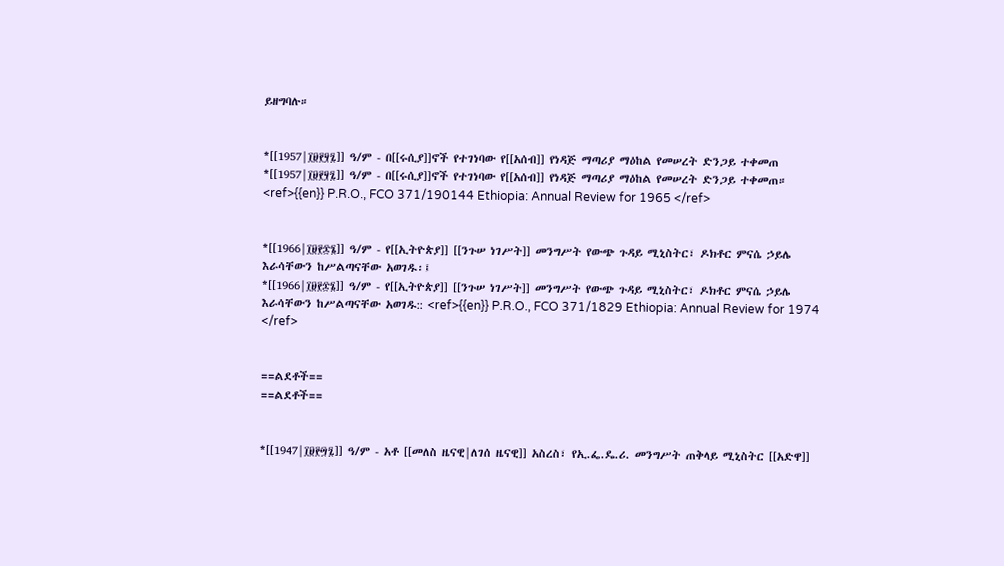ይዘግባሉ።


*[[1957|፲፱፻፶፯]] ዓ/ም - በ[[ሩሲያ]]ኖች የተገነባው የ[[አሰብ]] የነዳጅ ማጣሪያ ማዕከል የመሠረት ድንጋይ ተቀመጠ
*[[1957|፲፱፻፶፯]] ዓ/ም - በ[[ሩሲያ]]ኖች የተገነባው የ[[አሰብ]] የነዳጅ ማጣሪያ ማዕከል የመሠረት ድንጋይ ተቀመጠ። <ref>{{en}} P.R.O., FCO 371/190144 Ethiopia: Annual Review for 1965 </ref>


*[[1966|፲፱፻፷፮]] ዓ/ም - የ[[ኢትዮጵያ]] [[ንጉሠ ነገሥት]] መንግሥት የውጭ ጉዳይ ሚኒስትር፣ ዶክቶር ምናሴ ኃይሌ እራሳቸውን ከሥልጣናቸው አወገዱ፡፤
*[[1966|፲፱፻፷፮]] ዓ/ም - የ[[ኢትዮጵያ]] [[ንጉሠ ነገሥት]] መንግሥት የውጭ ጉዳይ ሚኒስትር፣ ዶክቶር ምናሴ ኃይሌ እራሳቸውን ከሥልጣናቸው አወገዱ:: <ref>{{en}} P.R.O., FCO 371/1829 Ethiopia: Annual Review for 1974 </ref>


==ልደቶች==
==ልደቶች==


*[[1947|፲፱፻፵፯]] ዓ/ም - አቶ [[መለስ ዜናዊ|ለገሰ ዜናዊ]] አስረስ፣ የኢ.ፌ.ዴ.ሪ. መንግሥት ጠቅላይ ሚኒስትር [[አድዋ]]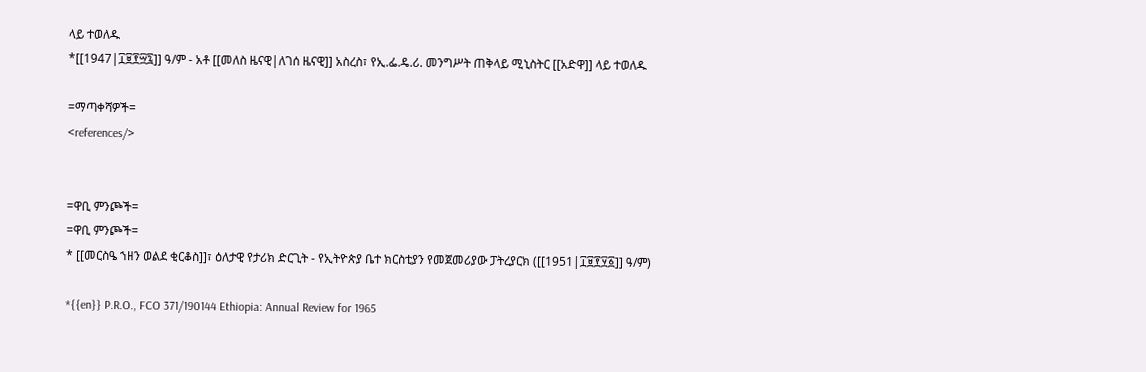ላይ ተወለዱ
*[[1947|፲፱፻፵፯]] ዓ/ም - አቶ [[መለስ ዜናዊ|ለገሰ ዜናዊ]] አስረስ፣ የኢ.ፌ.ዴ.ሪ. መንግሥት ጠቅላይ ሚኒስትር [[አድዋ]] ላይ ተወለዱ

=ማጣቀሻዎች=
<references/>


=ዋቢ ምንጮች=
=ዋቢ ምንጮች=
* [[መርስዔ ኀዘን ወልደ ቂርቆስ]]፣ ዕለታዊ የታሪክ ድርጊት - የኢትዮጵያ ቤተ ክርስቲያን የመጀመሪያው ፓትረያርክ ([[1951|፲፱፻፶፩]] ዓ/ም)

*{{en}} P.R.O., FCO 371/190144 Ethiopia: Annual Review for 1965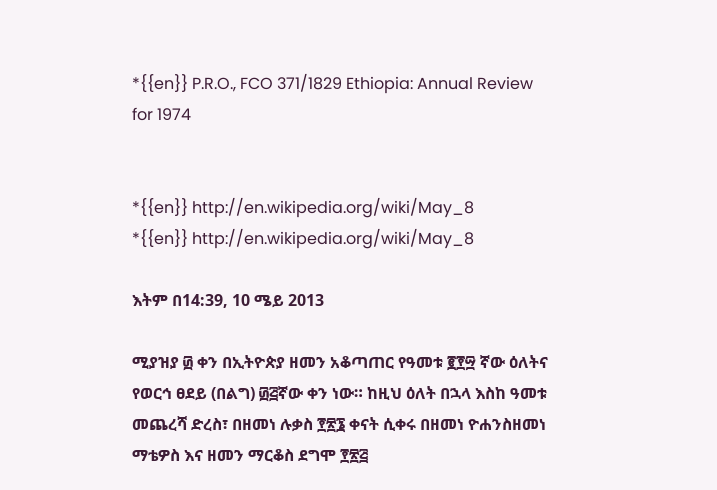*{{en}} P.R.O., FCO 371/1829 Ethiopia: Annual Review for 1974


*{{en}} http://en.wikipedia.org/wiki/May_8
*{{en}} http://en.wikipedia.org/wiki/May_8

እትም በ14:39, 10 ሜይ 2013

ሚያዝያ ፴ ቀን በኢትዮጵያ ዘመን አቆጣጠር የዓመቱ ፪፻፵ ኛው ዕለትና የወርኅ ፀደይ (በልግ) ፴፭ኛው ቀን ነው። ከዚህ ዕለት በኋላ እስከ ዓመቱ መጨረሻ ድረስ፣ በዘመነ ሉቃስ ፻፳፮ ቀናት ሲቀሩ በዘመነ ዮሐንስዘመነ ማቴዎስ እና ዘመን ማርቆስ ደግሞ ፻፳፭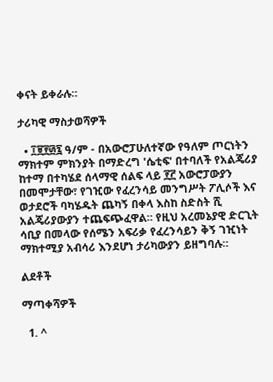ቀናት ይቀራሉ።

ታሪካዊ ማስታወሻዎች

  • ፲፱፻፴፯ ዓ/ም - በአውሮፓሁለተኛው የዓለም ጦርነትን ማክተም ምክንያት በማድረግ 'ሴቲፍ' በተባለች የአልጄሪያ ከተማ በተካሄደ ሰላማዊ ሰልፍ ላይ ፻፫ አውሮፓውያን በመሞታቸው፣ የገዢው የፈረንሳይ መንግሥት ፖሊሶች እና ወታደሮች ባካሄዱት ጨካኝ በቀላ እስከ ስድስት ሺ አልጄሪያውያን ተጨፍጭፈዋል። የዚህ አረመኔያዊ ድርጊት ሳቢያ በመላው የሰሜን አፍሪቃ የፈረንሳይን ቅኝ ገዢነት ማክተሚያ አብሳሪ እንደሆነ ታሪካውያን ይዘግባሉ።

ልደቶች

ማጣቀሻዎች

  1. ^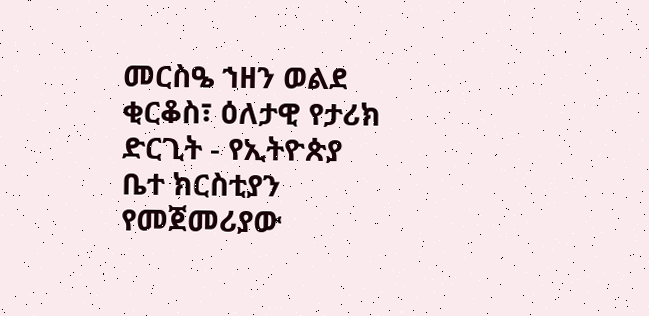መርስዔ ኀዘን ወልደ ቂርቆስ፣ ዕለታዊ የታሪክ ድርጊት - የኢትዮጵያ ቤተ ክርስቲያን የመጀመሪያው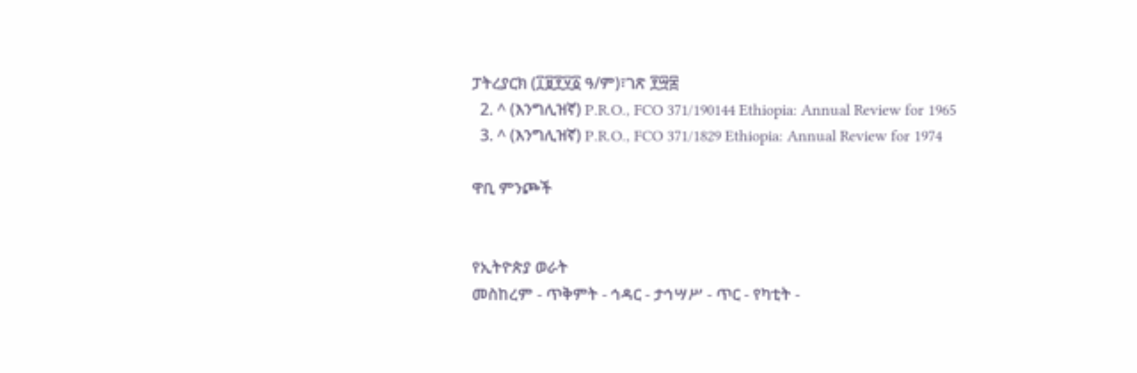ፓትረያርክ (፲፱፻፶፩ ዓ/ም)፣ገጽ ፻፵፰
  2. ^ (እንግሊዝኛ) P.R.O., FCO 371/190144 Ethiopia: Annual Review for 1965
  3. ^ (እንግሊዝኛ) P.R.O., FCO 371/1829 Ethiopia: Annual Review for 1974

ዋቢ ምንጮች


የኢትዮጵያ ወራት
መስከረም - ጥቅምት - ኅዳር - ታኅሣሥ - ጥር - የካቲት -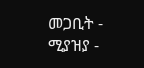መጋቢት - ሚያዝያ -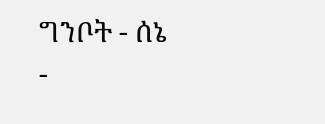ግንቦት - ሰኔ -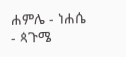ሐምሌ - ነሐሴ - ጳጉሜ